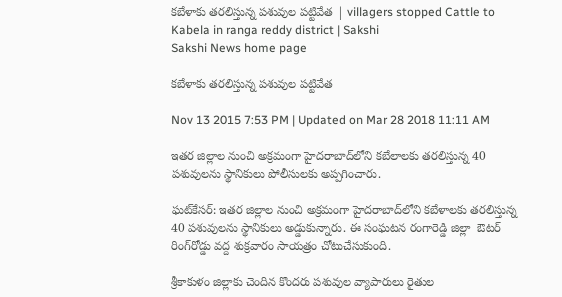కబేళాకు తరలిస్తున్న పశువుల పట్టివేత | villagers stopped Cattle to Kabela in ranga reddy district | Sakshi
Sakshi News home page

కబేళాకు తరలిస్తున్న పశువుల పట్టివేత

Nov 13 2015 7:53 PM | Updated on Mar 28 2018 11:11 AM

ఇతర జిల్లాల నుంచి అక్రమంగా హైదరాబాద్‌లోని కబేలాలకు తరలిస్తున్న 40 పశువులను స్థానికులు పోలీసులకు అప్పగించారు.

ఘట్‌కేసర్: ఇతర జిల్లాల నుంచి అక్రమంగా హైదరాబాద్‌లోని కబేళాలకు తరలిస్తున్న 40 పశువులను స్థానికులు అడ్డుకున్నారు. ఈ సంఘటన రంగారెడ్డి జిల్లా  ఔటర్ రింగ్‌రోడ్డు వద్ద శుక్రవారం సాయత్రం చోటుచేసుకుంది.

శ్రీకాకుళం జిల్లాకు చెందిన కొందరు పశువుల వ్యాపారులు రైతుల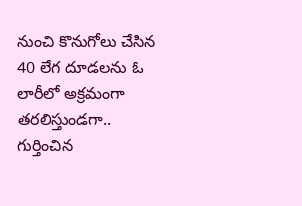నుంచి కొనుగోలు చేసిన 40 లేగ దూడలను ఓ లారీలో అక్రమంగా తరలిస్తుండగా.. గుర్తించిన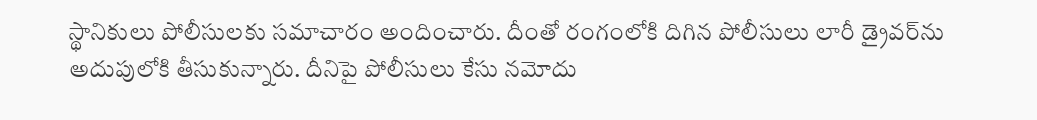స్థానికులు పోలీసులకు సమాచారం అందించారు. దీంతో రంగంలోకి దిగిన పోలీసులు లారీ డ్రైవర్‌ను అదుపులోకి తీసుకున్నారు. దీనిపై పోలీసులు కేసు నమోదు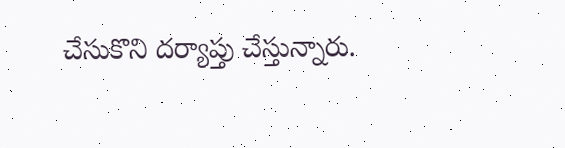చేసుకొని దర్యాప్తు చేస్తున్నారు.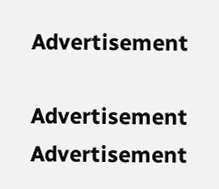Advertisement

Advertisement
Advertisement